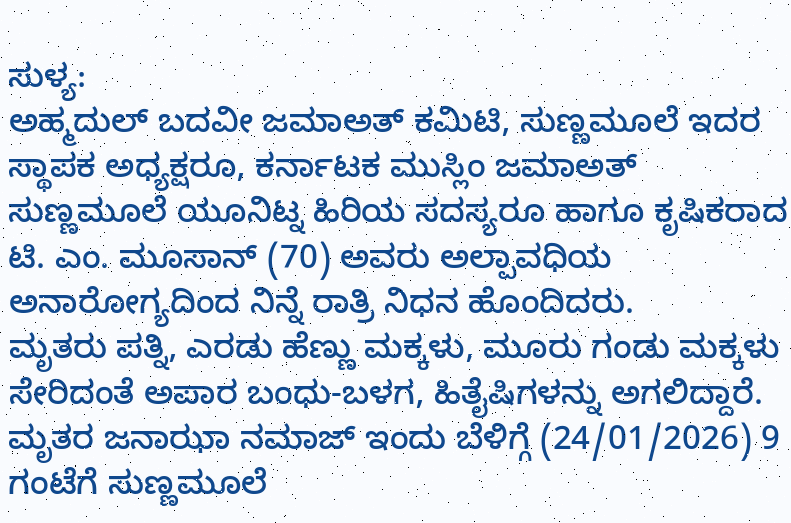ಸುಳ್ಯ:
ಅಹ್ಮದುಲ್ ಬದವೀ ಜಮಾಅತ್ ಕಮಿಟಿ, ಸುಣ್ಣಮೂಲೆ ಇದರ ಸ್ಥಾಪಕ ಅಧ್ಯಕ್ಷರೂ, ಕರ್ನಾಟಕ ಮುಸ್ಲಿಂ ಜಮಾಅತ್ ಸುಣ್ಣಮೂಲೆ ಯೂನಿಟ್ನ ಹಿರಿಯ ಸದಸ್ಯರೂ ಹಾಗೂ ಕೃಷಿಕರಾದ ಟಿ. ಎಂ. ಮೂಸಾನ್ (70) ಅವರು ಅಲ್ಪಾವಧಿಯ ಅನಾರೋಗ್ಯದಿಂದ ನಿನ್ನೆ ರಾತ್ರಿ ನಿಧನ ಹೊಂದಿದರು.
ಮೃತರು ಪತ್ನಿ, ಎರಡು ಹೆಣ್ಣು ಮಕ್ಕಳು, ಮೂರು ಗಂಡು ಮಕ್ಕಳು ಸೇರಿದಂತೆ ಅಪಾರ ಬಂಧು-ಬಳಗ, ಹಿತೈಷಿಗಳನ್ನು ಅಗಲಿದ್ದಾರೆ.
ಮೃತರ ಜನಾಝಾ ನಮಾಜ್ ಇಂದು ಬೆಳಿಗ್ಗೆ (24/01/2026) 9 ಗಂಟೆಗೆ ಸುಣ್ಣಮೂಲೆ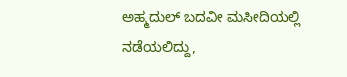ಅಹ್ಮದುಲ್ ಬದವೀ ಮಸೀದಿಯಲ್ಲಿ ನಡೆಯಲಿದ್ದು,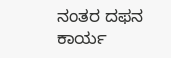ನಂತರ ದಫನ ಕಾರ್ಯ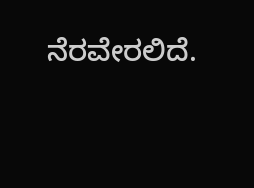ನೆರವೇರಲಿದೆ.